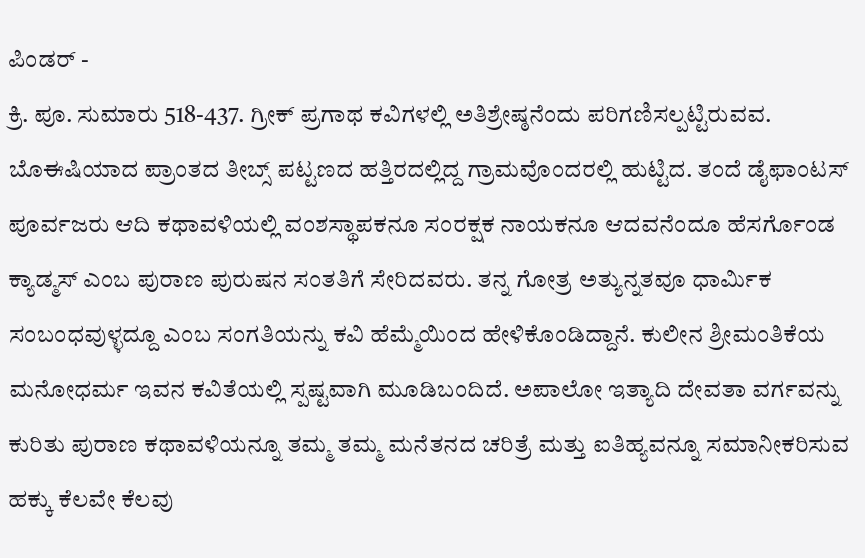ಪಿಂಡರ್ -
ಕ್ರಿ. ಪೂ. ಸುಮಾರು 518-437. ಗ್ರೀಕ್ ಪ್ರಗಾಥ ಕವಿಗಳಲ್ಲಿ ಅತಿಶ್ರೇಷ್ಠನೆಂದು ಪರಿಗಣಿಸಲ್ಪಟ್ಟಿರುವವ. ಬೊಈಷಿಯಾದ ಪ್ರಾಂತದ ತೀಬ್ಸ್ ಪಟ್ಟಣದ ಹತ್ತಿರದಲ್ಲಿದ್ದ ಗ್ರಾಮವೊಂದರಲ್ಲಿ ಹುಟ್ಟಿದ. ತಂದೆ ಡೈಫಾಂಟಸ್ ಪೂರ್ವಜರು ಆದಿ ಕಥಾವಳಿಯಲ್ಲಿ ವಂಶಸ್ಥಾಪಕನೂ ಸಂರಕ್ಷಕ ನಾಯಕನೂ ಆದವನೆಂದೂ ಹೆಸರ್ಗೊಂಡ ಕ್ಯಾಡ್ಮಸ್ ಎಂಬ ಪುರಾಣ ಪುರುಷನ ಸಂತತಿಗೆ ಸೇರಿದವರು. ತನ್ನ ಗೋತ್ರ ಅತ್ಯುನ್ನತವೂ ಧಾರ್ಮಿಕ ಸಂಬಂಧವುಳ್ಳದ್ದೂ ಎಂಬ ಸಂಗತಿಯನ್ನು ಕವಿ ಹೆಮ್ಮೆಯಿಂದ ಹೇಳಿಕೊಂಡಿದ್ದಾನೆ. ಕುಲೀನ ಶ್ರೀಮಂತಿಕೆಯ ಮನೋಧರ್ಮ ಇವನ ಕವಿತೆಯಲ್ಲಿ ಸ್ಪಷ್ಟವಾಗಿ ಮೂಡಿಬಂದಿದೆ. ಅಪಾಲೋ ಇತ್ಯಾದಿ ದೇವತಾ ವರ್ಗವನ್ನು ಕುರಿತು ಪುರಾಣ ಕಥಾವಳಿಯನ್ನೂ ತಮ್ಮ ತಮ್ಮ ಮನೆತನದ ಚರಿತ್ರೆ ಮತ್ತು ಐತಿಹ್ಯವನ್ನೂ ಸಮಾನೀಕರಿಸುವ ಹಕ್ಕು ಕೆಲವೇ ಕೆಲವು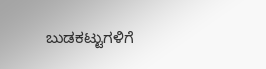ಬುಡಕಟ್ಟುಗಳಿಗೆ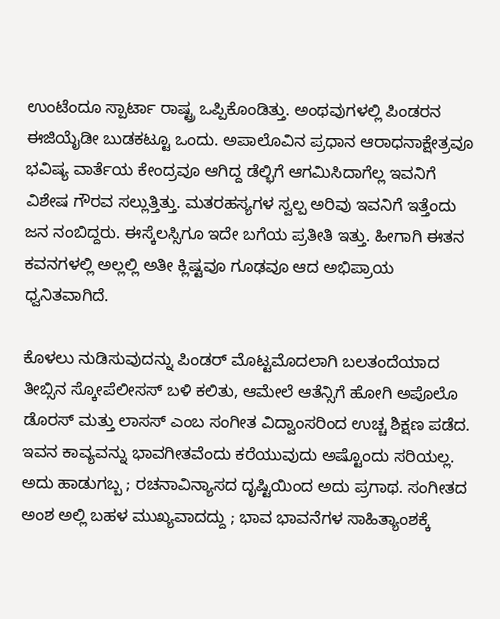ಉಂಟೆಂದೂ ಸ್ಪಾರ್ಟಾ ರಾಷ್ಟ್ರ ಒಪ್ಪಿಕೊಂಡಿತ್ತು. ಅಂಥವುಗಳಲ್ಲಿ ಪಿಂಡರನ ಈಜಿಯೈಡೀ ಬುಡಕಟ್ಟೂ ಒಂದು. ಅಪಾಲೊವಿನ ಪ್ರಧಾನ ಆರಾಧನಾಕ್ಷೇತ್ರವೂ ಭವಿಷ್ಯ ವಾರ್ತೆಯ ಕೇಂದ್ರವೂ ಆಗಿದ್ದ ಡೆಲ್ಭಿಗೆ ಆಗಮಿಸಿದಾಗೆಲ್ಲ ಇವನಿಗೆ ವಿಶೇಷ ಗೌರವ ಸಲ್ಲುತ್ತಿತ್ತು. ಮತರಹಸ್ಯಗಳ ಸ್ವಲ್ಪ ಅರಿವು ಇವನಿಗೆ ಇತ್ತೆಂದು ಜನ ನಂಬಿದ್ದರು. ಈಸ್ಕೆಲಸ್ಸಿಗೂ ಇದೇ ಬಗೆಯ ಪ್ರತೀತಿ ಇತ್ತು. ಹೀಗಾಗಿ ಈತನ ಕವನಗಳಲ್ಲಿ ಅಲ್ಲಲ್ಲಿ ಅತೀ ಕ್ಲಿಷ್ಟವೂ ಗೂಢವೂ ಆದ ಅಭಿಪ್ರಾಯ ಧ್ವನಿತವಾಗಿದೆ.

ಕೊಳಲು ನುಡಿಸುವುದನ್ನು ಪಿಂಡರ್ ಮೊಟ್ಟಮೊದಲಾಗಿ ಬಲತಂದೆಯಾದ ತೀಬ್ಸಿನ ಸ್ಕೋಪೆಲೀಸಸ್ ಬಳಿ ಕಲಿತು, ಆಮೇಲೆ ಆತೆನ್ಸಿಗೆ ಹೋಗಿ ಅಪೊಲೊ ಡೊರಸ್ ಮತ್ತು ಲಾಸಸ್ ಎಂಬ ಸಂಗೀತ ವಿದ್ವಾಂಸರಿಂದ ಉಚ್ಚ ಶಿಕ್ಷಣ ಪಡೆದ. ಇವನ ಕಾವ್ಯವನ್ನು ಭಾವಗೀತವೆಂದು ಕರೆಯುವುದು ಅಷ್ಟೊಂದು ಸರಿಯಲ್ಲ. ಅದು ಹಾಡುಗಬ್ಬ ; ರಚನಾವಿನ್ಯಾಸದ ದೃಷ್ಟಿಯಿಂದ ಅದು ಪ್ರಗಾಥ. ಸಂಗೀತದ ಅಂಶ ಅಲ್ಲಿ ಬಹಳ ಮುಖ್ಯವಾದದ್ದು ; ಭಾವ ಭಾವನೆಗಳ ಸಾಹಿತ್ಯಾಂಶಕ್ಕೆ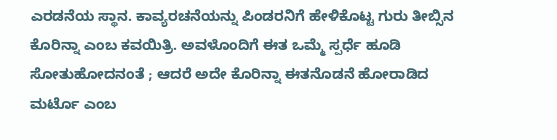ಎರಡನೆಯ ಸ್ಥಾನ. ಕಾವ್ಯರಚನೆಯನ್ನು ಪಿಂಡರನಿಗೆ ಹೇಳಿಕೊಟ್ಟ ಗುರು ತೀಬ್ಸಿನ ಕೊರಿನ್ನಾ ಎಂಬ ಕವಯಿತ್ರಿ. ಅವಳೊಂದಿಗೆ ಈತ ಒಮ್ಮೆ ಸ್ಪರ್ಧೆ ಹೂಡಿ ಸೋತುಹೋದನಂತೆ ; ಆದರೆ ಅದೇ ಕೊರಿನ್ನಾ ಈತನೊಡನೆ ಹೋರಾಡಿದ ಮರ್ಟೊ ಎಂಬ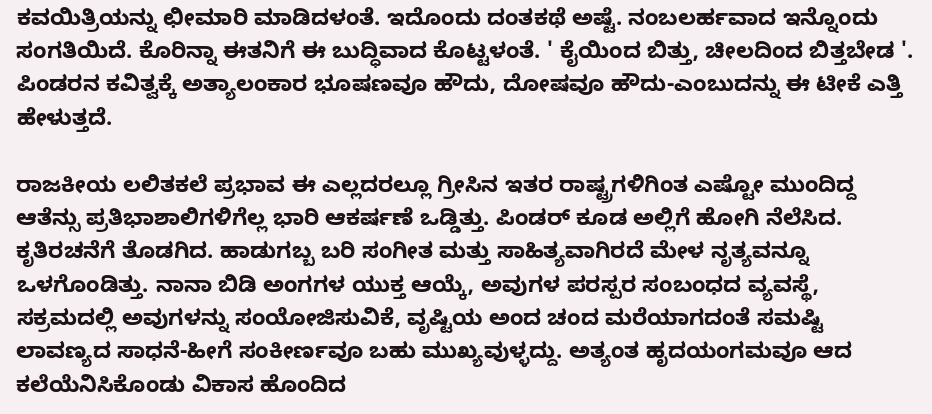ಕವಯಿತ್ರಿಯನ್ನು ಛೀಮಾರಿ ಮಾಡಿದಳಂತೆ. ಇದೊಂದು ದಂತಕಥೆ ಅಷ್ಟೆ. ನಂಬಲರ್ಹವಾದ ಇನ್ನೊಂದು ಸಂಗತಿಯಿದೆ. ಕೊರಿನ್ನಾ ಈತನಿಗೆ ಈ ಬುದ್ಧಿವಾದ ಕೊಟ್ಟಳಂತೆ. ' ಕೈಯಿಂದ ಬಿತ್ತು, ಚೀಲದಿಂದ ಬಿತ್ತಬೇಡ '. ಪಿಂಡರನ ಕವಿತ್ವಕ್ಕೆ ಅತ್ಯಾಲಂಕಾರ ಭೂಷಣವೂ ಹೌದು, ದೋಷವೂ ಹೌದು-ಎಂಬುದನ್ನು ಈ ಟೀಕೆ ಎತ್ತಿ ಹೇಳುತ್ತದೆ.

ರಾಜಕೀಯ ಲಲಿತಕಲೆ ಪ್ರಭಾವ ಈ ಎಲ್ಲದರಲ್ಲೂ ಗ್ರೀಸಿನ ಇತರ ರಾಷ್ಟ್ರಗಳಿಗಿಂತ ಎಷ್ಟೋ ಮುಂದಿದ್ದ ಆತೆನ್ಸು ಪ್ರತಿಭಾಶಾಲಿಗಳಿಗೆಲ್ಲ ಭಾರಿ ಆಕರ್ಷಣೆ ಒಡ್ಡಿತ್ತು. ಪಿಂಡರ್ ಕೂಡ ಅಲ್ಲಿಗೆ ಹೋಗಿ ನೆಲೆಸಿದ. ಕೃತಿರಚನೆಗೆ ತೊಡಗಿದ. ಹಾಡುಗಬ್ಬ ಬರಿ ಸಂಗೀತ ಮತ್ತು ಸಾಹಿತ್ಯವಾಗಿರದೆ ಮೇಳ ನೃತ್ಯವನ್ನೂ ಒಳಗೊಂಡಿತ್ತು. ನಾನಾ ಬಿಡಿ ಅಂಗಗಳ ಯುಕ್ತ ಆಯ್ಕೆ, ಅವುಗಳ ಪರಸ್ಪರ ಸಂಬಂಧದ ವ್ಯವಸ್ಥೆ, ಸಕ್ರಮದಲ್ಲಿ ಅವುಗಳನ್ನು ಸಂಯೋಜಿಸುವಿಕೆ, ವೃಷ್ಟಿಯ ಅಂದ ಚಂದ ಮರೆಯಾಗದಂತೆ ಸಮಷ್ಟಿ ಲಾವಣ್ಯದ ಸಾಧನೆ-ಹೀಗೆ ಸಂಕೀರ್ಣವೂ ಬಹು ಮುಖ್ಯವುಳ್ಳದ್ದು. ಅತ್ಯಂತ ಹೃದಯಂಗಮವೂ ಆದ ಕಲೆಯೆನಿಸಿಕೊಂಡು ವಿಕಾಸ ಹೊಂದಿದ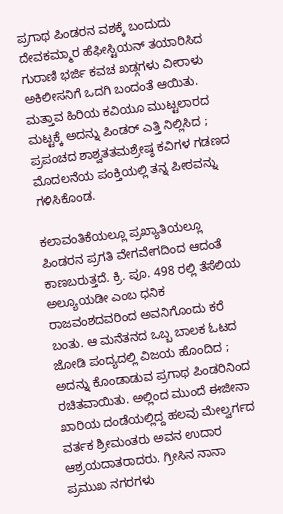ಪ್ರಗಾಥ ಪಿಂಡರನ ವಶಕ್ಕೆ ಬಂದುದು ದೇವಕಮ್ಮಾರ ಹೆಫೀಸ್ಟಿಯನ್ ತಯಾರಿಸಿದ ಗುರಾಣಿ ಭರ್ಜಿ ಕವಚ ಖಡ್ಗಗಳು ವೀರಾಳು ಅಕಿಲೀಸನಿಗೆ ಒದಗಿ ಬಂದಂತೆ ಆಯಿತು. ಮತ್ತಾವ ಹಿರಿಯ ಕವಿಯೂ ಮುಟ್ಟಲಾರದ ಮಟ್ಟಕ್ಕೆ ಅದನ್ನು ಪಿಂಡರ್ ಎತ್ತಿ ನಿಲ್ಲಿಸಿದ ; ಪ್ರಪಂಚದ ಶಾಶ್ವತತಮಶ್ರೇಷ್ಠ ಕವಿಗಳ ಗಡಣದ ಮೊದಲನೆಯ ಪಂಕ್ತಿಯಲ್ಲಿ ತನ್ನ ಪೀಠವನ್ನು ಗಳಿಸಿಕೊಂಡ.

ಕಲಾವಂತಿಕೆಯಲ್ಲೂ ಪ್ರಖ್ಯಾತಿಯಲ್ಲೂ ಪಿಂಡರನ ಪ್ರಗತಿ ವೇಗವೇಗದಿಂದ ಆದಂತೆ ಕಾಣಬರುತ್ತದೆ. ಕ್ರಿ. ಪೂ. 498 ರಲ್ಲಿ ತೆಸೆಲಿಯ ಅಲ್ಯೂಯಡೀ ಎಂಬ ಧನಿಕ ರಾಜವಂಶದವರಿಂದ ಅವನಿಗೊಂದು ಕರೆ ಬಂತು. ಆ ಮನೆತನದ ಒಬ್ಬ ಬಾಲಕ ಓಟದ ಜೋಡಿ ಪಂದ್ಯದಲ್ಲಿ ವಿಜಯ ಹೊಂದಿದ ; ಅದನ್ನು ಕೊಂಡಾಡುವ ಪ್ರಗಾಥ ಪಿಂಡರಿನಿಂದ ರಚಿತವಾಯಿತು. ಅಲ್ಲಿಂದ ಮುಂದೆ ಈಜೀನಾ ಖಾರಿಯ ದಂಡೆಯಲ್ಲಿದ್ದ ಹಲವು ಮೇಲ್ವರ್ಗದ ವರ್ತಕ ಶ್ರೀಮಂತರು ಅವನ ಉದಾರ ಆಶ್ರಯದಾತರಾದರು. ಗ್ರೀಸಿನ ನಾನಾ ಪ್ರಮುಖ ನಗರಗಳು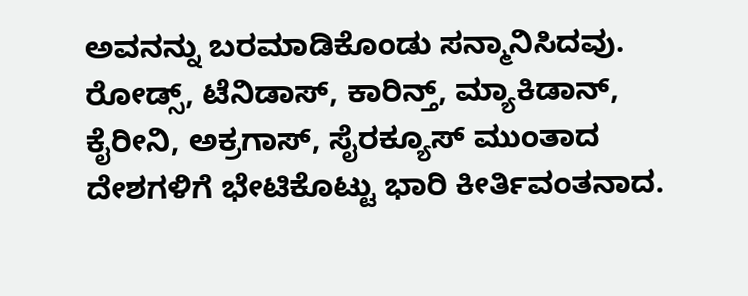ಅವನನ್ನು ಬರಮಾಡಿಕೊಂಡು ಸನ್ಮಾನಿಸಿದವು. ರೋಡ್ಸ್, ಟೆನಿಡಾಸ್, ಕಾರಿನ್ತ್, ಮ್ಯಾಕಿಡಾನ್, ಕೈರೀನಿ, ಅಕ್ರಗಾಸ್, ಸೈರಕ್ಯೂಸ್ ಮುಂತಾದ ದೇಶಗಳಿಗೆ ಭೇಟಿಕೊಟ್ಟು ಭಾರಿ ಕೀರ್ತಿವಂತನಾದ.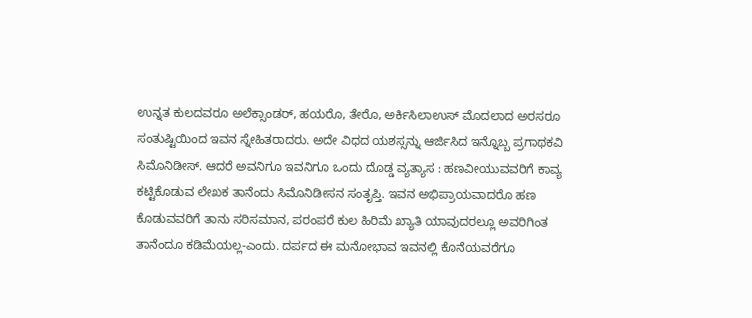ಉನ್ನತ ಕುಲದವರೂ ಅಲೆಕ್ಸಾಂಡರ್, ಹಯರೊ, ತೇರೊ, ಅರ್ಕಿಸಿಲಾಉಸ್ ಮೊದಲಾದ ಅರಸರೂ ಸಂತುಷ್ಟಿಯಿಂದ ಇವನ ಸ್ನೇಹಿತರಾದರು. ಅದೇ ವಿಧದ ಯಶಸ್ಸನ್ನು ಆರ್ಜಿಸಿದ ಇನ್ನೊಬ್ಬ ಪ್ರಗಾಥಕವಿ ಸಿಮೊನಿಡೀಸ್. ಆದರೆ ಅವನಿಗೂ ಇವನಿಗೂ ಒಂದು ದೊಡ್ಡ ವ್ಯತ್ಯಾಸ : ಹಣವೀಯುವವರಿಗೆ ಕಾವ್ಯ ಕಟ್ಟಿಕೊಡುವ ಲೇಖಕ ತಾನೆಂದು ಸಿಮೊನಿಡೀಸನ ಸಂತೃಪ್ತಿ. ಇವನ ಅಭಿಪ್ರಾಯವಾದರೊ ಹಣ ಕೊಡುವವರಿಗೆ ತಾನು ಸರಿಸಮಾನ, ಪರಂಪರೆ ಕುಲ ಹಿರಿಮೆ ಖ್ಯಾತಿ ಯಾವುದರಲ್ಲೂ ಅವರಿಗಿಂತ ತಾನೆಂದೂ ಕಡಿಮೆಯಲ್ಲ-ಎಂದು. ದರ್ಪದ ಈ ಮನೋಭಾವ ಇವನಲ್ಲಿ ಕೊನೆಯವರೆಗೂ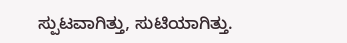ಸ್ಪುಟವಾಗಿತ್ತು, ಸುಟಿಯಾಗಿತ್ತು.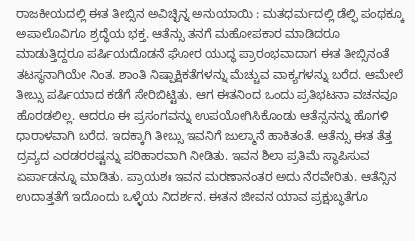ರಾಜಕೀಯದಲ್ಲಿ ಈತ ತೀಬ್ಸಿನ ಅವಿಚ್ಛಿನ್ನ ಅನುಯಾಯಿ : ಮತಧರ್ಮದಲ್ಲಿ ಡೆಲ್ಫಿ ಪಂಥಕ್ಕೂ ಅಪಾಲೊವಿಗೂ ಶ್ರದ್ಧೆಯ ಭಕ್ತ. ಆತೆನ್ಸು ತನಗೆ ಮಹೋಪಕಾರ ಮಾಡಿದರೂ ಮಾಡುತ್ತಿದ್ದರೂ ಪರ್ಷಿಯದೊಡನೆ ಘೋರ ಯುದ್ಧ ಪ್ರಾರಂಭವಾದಾಗ ಈತ ತೀಬ್ಸಿನಂತೆ ತಟಸ್ಥನಾಗಿಯೇ ನಿಂತ. ಶಾಂತಿ ನಿಷ್ಪಾಕ್ಷಿಕತೆಗಳನ್ನು ಮೆಚ್ಚುವ ವಾಕ್ಯಗಳನ್ನು ಬರೆದ. ಆಮೇಲೆ ತೀಬ್ಸು ಪರ್ಷಿಯಾದ ಕಡೆಗೆ ಸೇರಿಬಿಟ್ಟಿತು. ಆಗ ಈತನಿಂದ ಒಂದು ಪ್ರತಿಭಟನಾ ವಚನವೂ ಹೊರಡಲಿಲ್ಲ. ಆದರೂ ಈ ಪ್ರಸಂಗವನ್ನು ಉಪಯೋಗಿಸಿಕೊಂಡು ಆತೆನ್ಸನನ್ನು ಹೊಗಳಿ ಧಾರಾಳವಾಗಿ ಬರೆದ. ಇದಕ್ಕಾಗಿ ತೀಬ್ಸು ಇವನಿಗೆ ಜುಲ್ಮಾನೆ ಹಾಕಿತಂತೆ. ಆತೆನ್ಸು ಈತ ತೆತ್ತ ದ್ರವ್ಯದ ಎರಡರರಷ್ಟನ್ನು ಪರಿಹಾರವಾಗಿ ನೀಡಿತು. ಇವನ ಶಿಲಾ ಪ್ರತಿಮೆ ಸ್ಥಾಪಿಸುವ ಏರ್ಪಾಡನ್ನೂ ಮಾಡಿತು. ಪ್ರಾಯಶಃ ಇವನ ಮರಣಾನಂತರ ಅದು ನೆರವೇರಿತು. ಆತೆನ್ಸಿನ ಉದಾತ್ತತೆಗೆ ಇದೊಂದು ಒಳ್ಳೆಯ ನಿದರ್ಶನ. ಈತನ ಜೀವನ ಯಾವ ಪ್ರಕ್ಷುಬ್ಧತೆಗೂ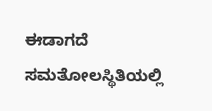ಈಡಾಗದೆ ಸಮತೋಲಸ್ಥಿತಿಯಲ್ಲಿ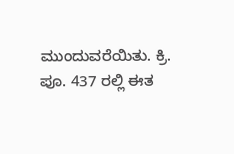ಮುಂದುವರೆಯಿತು. ಕ್ರಿ. ಪೂ. 437 ರಲ್ಲಿ ಈತ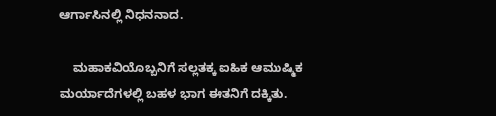ಆರ್ಗಾಸಿನಲ್ಲಿ ನಿಧನನಾದ.

    ಮಹಾಕವಿಯೊಬ್ಬನಿಗೆ ಸಲ್ಲತಕ್ಕ ಐಹಿಕ ಆಮುಷ್ಮಿಕ ಮರ್ಯಾದೆಗಳಲ್ಲಿ ಬಹಳ ಭಾಗ ಈತನಿಗೆ ದಕ್ಕಿತು.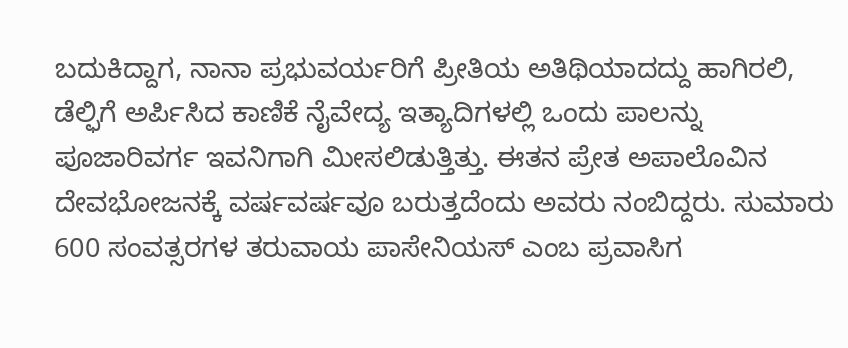ಬದುಕಿದ್ದಾಗ, ನಾನಾ ಪ್ರಭುವರ್ಯರಿಗೆ ಪ್ರೀತಿಯ ಅತಿಥಿಯಾದದ್ದು ಹಾಗಿರಲಿ, ಡೆಲ್ಫಿಗೆ ಅರ್ಪಿಸಿದ ಕಾಣಿಕೆ ನೈವೇದ್ಯ ಇತ್ಯಾದಿಗಳಲ್ಲಿ ಒಂದು ಪಾಲನ್ನು ಪೂಜಾರಿವರ್ಗ ಇವನಿಗಾಗಿ ಮೀಸಲಿಡುತ್ತಿತ್ತು. ಈತನ ಪ್ರೇತ ಅಪಾಲೊವಿನ ದೇವಭೋಜನಕ್ಕೆ ವರ್ಷವರ್ಷವೂ ಬರುತ್ತದೆಂದು ಅವರು ನಂಬಿದ್ದರು. ಸುಮಾರು 600 ಸಂವತ್ಸರಗಳ ತರುವಾಯ ಪಾಸೇನಿಯಸ್ ಎಂಬ ಪ್ರವಾಸಿಗ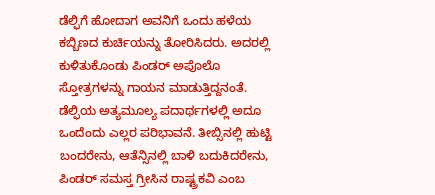ಡೆಲ್ಫಿಗೆ ಹೋದಾಗ ಅವನಿಗೆ ಒಂದು ಹಳೆಯ ಕಬ್ಬಿಣದ ಕುರ್ಚಿಯನ್ನು ತೋರಿಸಿದರು. ಅದರಲ್ಲಿ ಕುಳಿತುಕೊಂಡು ಪಿಂಡರ್ ಅಪೊಲೊ ಸ್ತೋತ್ರಗಳನ್ನು ಗಾಯನ ಮಾಡುತ್ತಿದ್ದನಂತೆ. ಡೆಲ್ಫಿಯ ಅತ್ಯಮೂಲ್ಯ ಪದಾರ್ಥಗಳಲ್ಲಿ ಅದೂ ಒಂದೆಂದು ಎಲ್ಲರ ಪರಿಭಾವನೆ. ತೀಬ್ಸಿನಲ್ಲಿ ಹುಟ್ಟಿ ಬಂದರೇನು, ಆತೆನ್ಸಿನಲ್ಲಿ ಬಾಳಿ ಬದುಕಿದರೇನು, ಪಿಂಡರ್ ಸಮಸ್ತ ಗ್ರೀಸಿನ ರಾಷ್ಟ್ರಕವಿ ಎಂಬ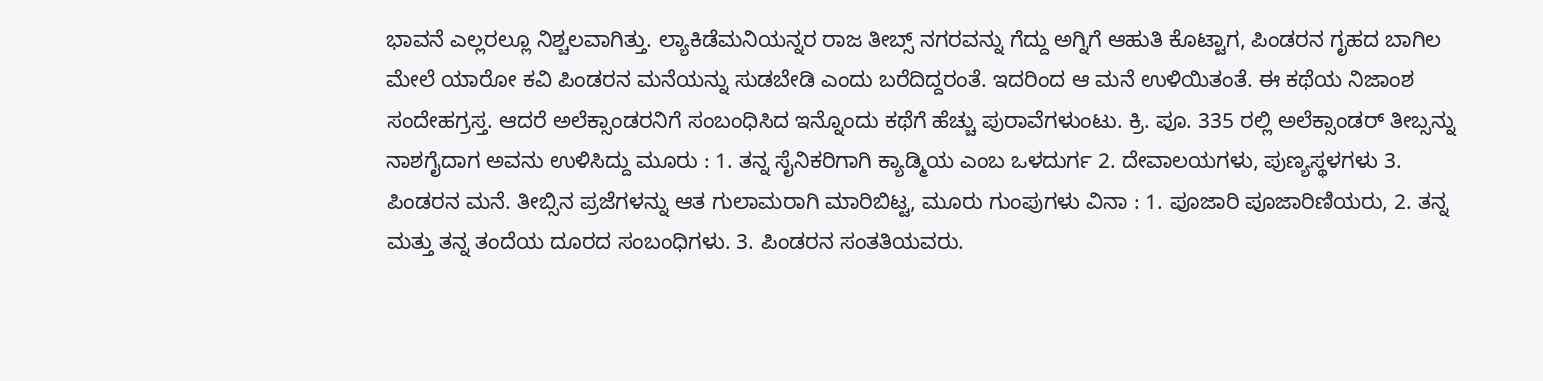ಭಾವನೆ ಎಲ್ಲರಲ್ಲೂ ನಿಶ್ಚಲವಾಗಿತ್ತು. ಲ್ಯಾಕಿಡೆಮನಿಯನ್ನರ ರಾಜ ತೀಬ್ಸ್ ನಗರವನ್ನು ಗೆದ್ದು ಅಗ್ನಿಗೆ ಆಹುತಿ ಕೊಟ್ಟಾಗ, ಪಿಂಡರನ ಗೃಹದ ಬಾಗಿಲ ಮೇಲೆ ಯಾರೋ ಕವಿ ಪಿಂಡರನ ಮನೆಯನ್ನು ಸುಡಬೇಡಿ ಎಂದು ಬರೆದಿದ್ದರಂತೆ. ಇದರಿಂದ ಆ ಮನೆ ಉಳಿಯಿತಂತೆ. ಈ ಕಥೆಯ ನಿಜಾಂಶ ಸಂದೇಹಗ್ರಸ್ತ. ಆದರೆ ಅಲೆಕ್ಸಾಂಡರನಿಗೆ ಸಂಬಂಧಿಸಿದ ಇನ್ನೊಂದು ಕಥೆಗೆ ಹೆಚ್ಚು ಪುರಾವೆಗಳುಂಟು. ಕ್ರಿ. ಪೂ. 335 ರಲ್ಲಿ ಅಲೆಕ್ಸಾಂಡರ್ ತೀಬ್ಸನ್ನು ನಾಶಗೈದಾಗ ಅವನು ಉಳಿಸಿದ್ದು ಮೂರು : 1. ತನ್ನ ಸೈನಿಕರಿಗಾಗಿ ಕ್ಯಾಡ್ಮಿಯ ಎಂಬ ಒಳದುರ್ಗ 2. ದೇವಾಲಯಗಳು, ಪುಣ್ಯಸ್ಥಳಗಳು 3. ಪಿಂಡರನ ಮನೆ. ತೀಬ್ಸಿನ ಪ್ರಜೆಗಳನ್ನು ಆತ ಗುಲಾಮರಾಗಿ ಮಾರಿಬಿಟ್ಟ, ಮೂರು ಗುಂಪುಗಳು ವಿನಾ : 1. ಪೂಜಾರಿ ಪೂಜಾರಿಣಿಯರು, 2. ತನ್ನ ಮತ್ತು ತನ್ನ ತಂದೆಯ ದೂರದ ಸಂಬಂಧಿಗಳು. 3. ಪಿಂಡರನ ಸಂತತಿಯವರು.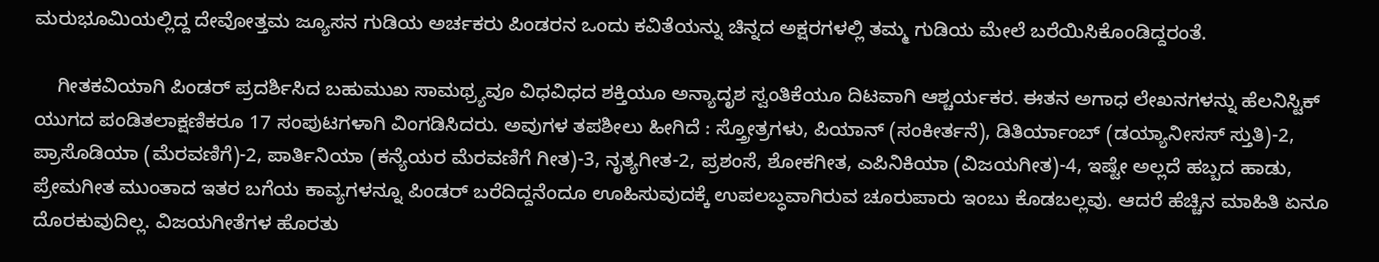ಮರುಭೂಮಿಯಲ್ಲಿದ್ದ ದೇವೋತ್ತಮ ಜ್ಯೂಸನ ಗುಡಿಯ ಅರ್ಚಕರು ಪಿಂಡರನ ಒಂದು ಕವಿತೆಯನ್ನು ಚಿನ್ನದ ಅಕ್ಷರಗಳಲ್ಲಿ ತಮ್ಮ ಗುಡಿಯ ಮೇಲೆ ಬರೆಯಿಸಿಕೊಂಡಿದ್ದರಂತೆ.

    ಗೀತಕವಿಯಾಗಿ ಪಿಂಡರ್ ಪ್ರದರ್ಶಿಸಿದ ಬಹುಮುಖ ಸಾಮಥ್ರ್ಯವೂ ವಿಧವಿಧದ ಶಕ್ತಿಯೂ ಅನ್ಯಾದೃಶ ಸ್ವಂತಿಕೆಯೂ ದಿಟವಾಗಿ ಆಶ್ಚರ್ಯಕರ. ಈತನ ಅಗಾಧ ಲೇಖನಗಳನ್ನು ಹೆಲನಿಸ್ಟಿಕ್ ಯುಗದ ಪಂಡಿತಲಾಕ್ಷಣಿಕರೂ 17 ಸಂಪುಟಗಳಾಗಿ ವಿಂಗಡಿಸಿದರು. ಅವುಗಳ ತಪಶೀಲು ಹೀಗಿದೆ : ಸ್ತ್ರೋತ್ರಗಳು, ಪಿಯಾನ್ (ಸಂಕೀರ್ತನೆ), ಡಿತಿರ್ಯಾಂಬ್ (ಡಯ್ಯಾನೀಸಸ್ ಸ್ತುತಿ)-2, ಪ್ರಾಸೊಡಿಯಾ (ಮೆರವಣಿಗೆ)-2, ಪಾರ್ತಿನಿಯಾ (ಕನ್ಯೆಯರ ಮೆರವಣಿಗೆ ಗೀತ)-3, ನೃತ್ಯಗೀತ-2, ಪ್ರಶಂಸೆ, ಶೋಕಗೀತ, ಎಪಿನಿಕಿಯಾ (ವಿಜಯಗೀತ)-4, ಇಷ್ಟೇ ಅಲ್ಲದೆ ಹಬ್ಬದ ಹಾಡು, ಪ್ರೇಮಗೀತ ಮುಂತಾದ ಇತರ ಬಗೆಯ ಕಾವ್ಯಗಳನ್ನೂ ಪಿಂಡರ್ ಬರೆದಿದ್ದನೆಂದೂ ಊಹಿಸುವುದಕ್ಕೆ ಉಪಲಬ್ಧವಾಗಿರುವ ಚೂರುಪಾರು ಇಂಬು ಕೊಡಬಲ್ಲವು. ಆದರೆ ಹೆಚ್ಚಿನ ಮಾಹಿತಿ ಏನೂ ದೊರಕುವುದಿಲ್ಲ. ವಿಜಯಗೀತೆಗಳ ಹೊರತು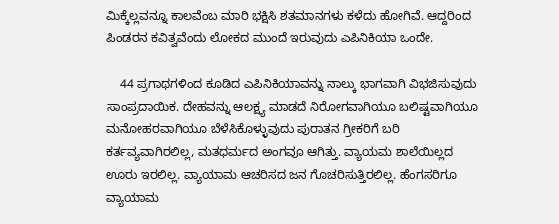ಮಿಕ್ಕೆಲ್ಲವನ್ನೂ ಕಾಲವೆಂಬ ಮಾರಿ ಭಕ್ಷಿಸಿ ಶತಮಾನಗಳು ಕಳೆದು ಹೋಗಿವೆ. ಆದ್ದರಿಂದ ಪಿಂಡರನ ಕವಿತ್ವವೆಂದು ಲೋಕದ ಮುಂದೆ ಇರುವುದು ಎಪಿನಿಕಿಯಾ ಒಂದೇ.

    44 ಪ್ರಗಾಥಗಳಿಂದ ಕೂಡಿದ ಎಪಿನಿಕಿಯಾವನ್ನು ನಾಲ್ಕು ಭಾಗವಾಗಿ ವಿಭಜಿಸುವುದು ಸಾಂಪ್ರದಾಯಿಕ. ದೇಹವನ್ನು ಆಲಕ್ಷ್ಯ ಮಾಡದೆ ನಿರೋಗವಾಗಿಯೂ ಬಲಿಷ್ಟವಾಗಿಯೂ ಮನೋಹರವಾಗಿಯೂ ಬೆಳೆಸಿಕೊಳ್ಳುವುದು ಪುರಾತನ ಗ್ರೀಕರಿಗೆ ಬರಿ ಕರ್ತವ್ಯವಾಗಿರಲಿಲ್ಲ, ಮತಧರ್ಮದ ಅಂಗವೂ ಆಗಿತ್ತು. ವ್ಯಾಯಮ ಶಾಲೆಯಿಲ್ಲದ ಊರು ಇರಲಿಲ್ಲ. ವ್ಯಾಯಾಮ ಆಚರಿಸದ ಜನ ಗೊಚರಿಸುತ್ತಿರಲಿಲ್ಲ. ಹೆಂಗಸರಿಗೂ ವ್ಯಾಯಾಮ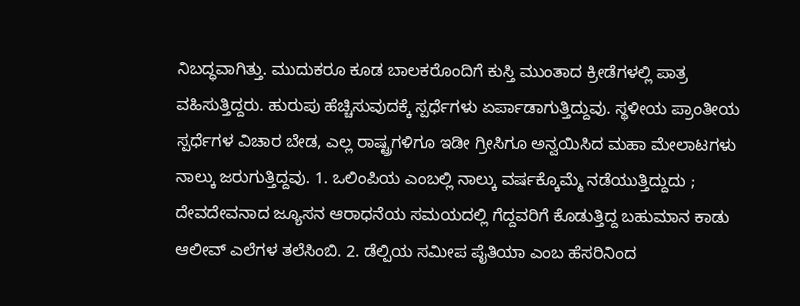ನಿಬದ್ಧವಾಗಿತ್ತು. ಮುದುಕರೂ ಕೂಡ ಬಾಲಕರೊಂದಿಗೆ ಕುಸ್ತಿ ಮುಂತಾದ ಕ್ರೀಡೆಗಳಲ್ಲಿ ಪಾತ್ರ ವಹಿಸುತ್ತಿದ್ದರು. ಹುರುಪು ಹೆಚ್ಚಿಸುವುದಕ್ಕೆ ಸ್ಪರ್ಧೆಗಳು ಏರ್ಪಾಡಾಗುತ್ತಿದ್ದುವು. ಸ್ಥಳೀಯ ಪ್ರಾಂತೀಯ ಸ್ಪರ್ಧೆಗಳ ವಿಚಾರ ಬೇಡ, ಎಲ್ಲ ರಾಷ್ಟ್ರಗಳಿಗೂ ಇಡೀ ಗ್ರೀಸಿಗೂ ಅನ್ವಯಿಸಿದ ಮಹಾ ಮೇಲಾಟಗಳು ನಾಲ್ಕು ಜರುಗುತ್ತಿದ್ದವು. 1. ಒಲಿಂಪಿಯ ಎಂಬಲ್ಲಿ ನಾಲ್ಕು ವರ್ಷಕ್ಕೊಮ್ಮೆ ನಡೆಯುತ್ತಿದ್ದುದು ; ದೇವದೇವನಾದ ಜ್ಯೂಸನ ಆರಾಧನೆಯ ಸಮಯದಲ್ಲಿ ಗೆದ್ದವರಿಗೆ ಕೊಡುತ್ತಿದ್ದ ಬಹುಮಾನ ಕಾಡು ಆಲೀವ್ ಎಲೆಗಳ ತಲೆಸಿಂಬಿ. 2. ಡೆಲ್ಪಿಯ ಸಮೀಪ ಪೈತಿಯಾ ಎಂಬ ಹೆಸರಿನಿಂದ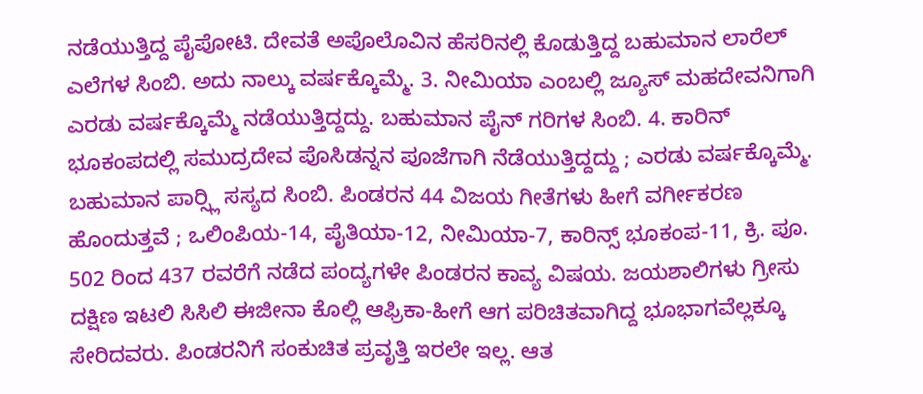ನಡೆಯುತ್ತಿದ್ದ ಪೈಪೋಟಿ. ದೇವತೆ ಅಪೊಲೊವಿನ ಹೆಸರಿನಲ್ಲಿ ಕೊಡುತ್ತಿದ್ದ ಬಹುಮಾನ ಲಾರೆಲ್ ಎಲೆಗಳ ಸಿಂಬಿ. ಅದು ನಾಲ್ಕು ವರ್ಷಕ್ಕೊಮ್ಮೆ. 3. ನೀಮಿಯಾ ಎಂಬಲ್ಲಿ ಜ್ಯೂಸ್ ಮಹದೇವನಿಗಾಗಿ ಎರಡು ವರ್ಷಕ್ಕೊಮ್ಮೆ ನಡೆಯುತ್ತಿದ್ದದ್ದು. ಬಹುಮಾನ ಪೈನ್ ಗರಿಗಳ ಸಿಂಬಿ. 4. ಕಾರಿನ್ ಭೂಕಂಪದಲ್ಲಿ ಸಮುದ್ರದೇವ ಪೊಸಿಡನ್ನನ ಪೂಜೆಗಾಗಿ ನೆಡೆಯುತ್ತಿದ್ದದ್ದು ; ಎರಡು ವರ್ಷಕ್ಕೊಮ್ಮೆ. ಬಹುಮಾನ ಪಾರ್‍ಸ್ಲಿ ಸಸ್ಯದ ಸಿಂಬಿ. ಪಿಂಡರನ 44 ವಿಜಯ ಗೀತೆಗಳು ಹೀಗೆ ವರ್ಗೀಕರಣ ಹೊಂದುತ್ತವೆ ; ಒಲಿಂಪಿಯ-14, ಪೈತಿಯಾ-12, ನೀಮಿಯಾ-7, ಕಾರಿನ್ಸ್ ಭೂಕಂಪ-11, ಕ್ರಿ. ಪೂ. 502 ರಿಂದ 437 ರವರೆಗೆ ನಡೆದ ಪಂದ್ಯಗಳೇ ಪಿಂಡರನ ಕಾವ್ಯ ವಿಷಯ. ಜಯಶಾಲಿಗಳು ಗ್ರೀಸು ದಕ್ಷಿಣ ಇಟಲಿ ಸಿಸಿಲಿ ಈಜೀನಾ ಕೊಲ್ಲಿ ಆಫ್ರಿಕಾ-ಹೀಗೆ ಆಗ ಪರಿಚಿತವಾಗಿದ್ದ ಭೂಭಾಗವೆಲ್ಲಕ್ಕೂ ಸೇರಿದವರು. ಪಿಂಡರನಿಗೆ ಸಂಕುಚಿತ ಪ್ರವೃತ್ತಿ ಇರಲೇ ಇಲ್ಲ. ಆತ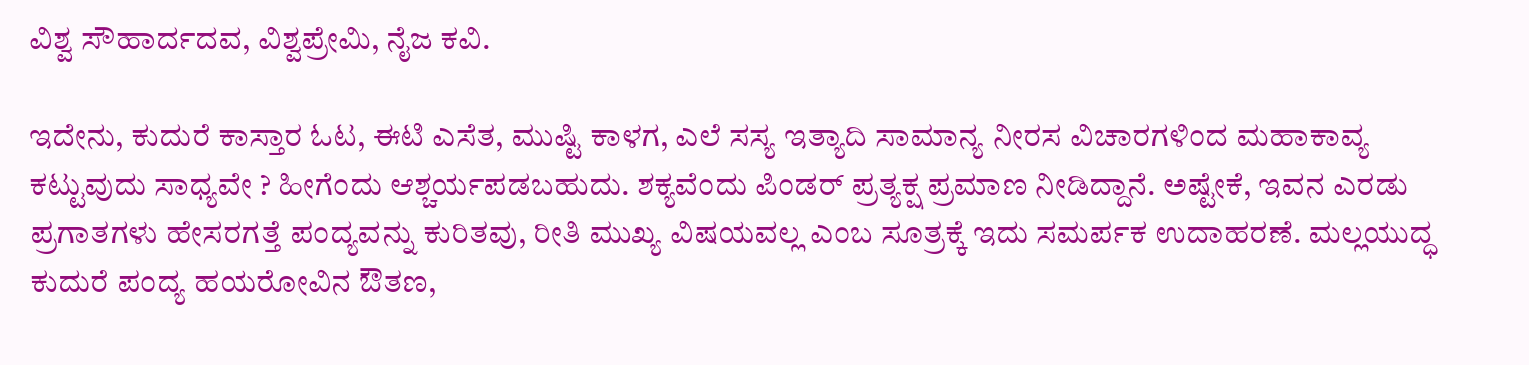ವಿಶ್ವ ಸೌಹಾರ್ದದವ, ವಿಶ್ವಪ್ರೇಮಿ, ನೈಜ ಕವಿ.

ಇದೇನು, ಕುದುರೆ ಕಾಸ್ತಾರ ಓಟ, ಈಟಿ ಎಸೆತ, ಮುಷ್ಟಿ ಕಾಳಗ, ಎಲೆ ಸಸ್ಯ ಇತ್ಯಾದಿ ಸಾಮಾನ್ಯ ನೀರಸ ವಿಚಾರಗಳಿಂದ ಮಹಾಕಾವ್ಯ ಕಟ್ಟುವುದು ಸಾಧ್ಯವೇ ? ಹೀಗೆಂದು ಆಶ್ಚರ್ಯಪಡಬಹುದು. ಶಕ್ಯವೆಂದು ಪಿಂಡರ್ ಪ್ರತ್ಯಕ್ಷ ಪ್ರಮಾಣ ನೀಡಿದ್ದಾನೆ. ಅಷ್ಟೇಕೆ, ಇವನ ಎರಡು ಪ್ರಗಾತಗಳು ಹೇಸರಗತ್ತೆ ಪಂದ್ಯವನ್ನು ಕುರಿತವು, ರೀತಿ ಮುಖ್ಯ ವಿಷಯವಲ್ಲ ಎಂಬ ಸೂತ್ರಕ್ಕೆ ಇದು ಸಮರ್ಪಕ ಉದಾಹರಣೆ. ಮಲ್ಲಯುದ್ಧ ಕುದುರೆ ಪಂದ್ಯ ಹಯರೋವಿನ ಔತಣ,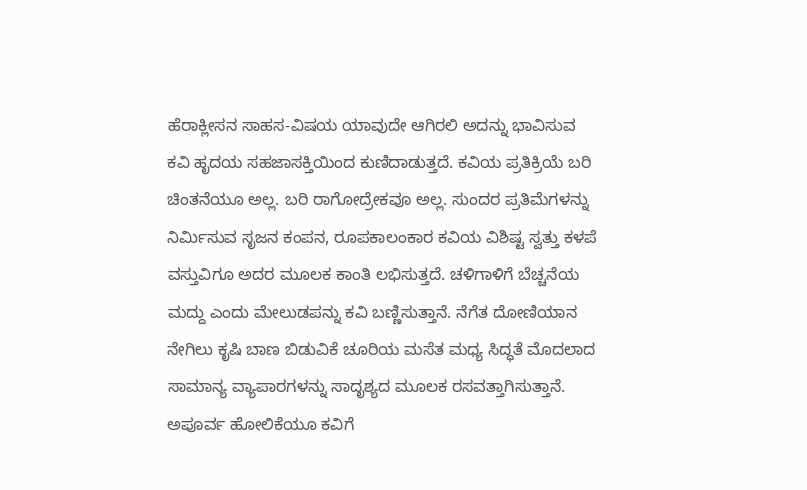ಹೆರಾಕ್ಲೀಸನ ಸಾಹಸ-ವಿಷಯ ಯಾವುದೇ ಆಗಿರಲಿ ಅದನ್ನು ಭಾವಿಸುವ ಕವಿ ಹೃದಯ ಸಹಜಾಸಕ್ತಿಯಿಂದ ಕುಣಿದಾಡುತ್ತದೆ. ಕವಿಯ ಪ್ರತಿಕ್ರಿಯೆ ಬರಿ ಚಿಂತನೆಯೂ ಅಲ್ಲ. ಬರಿ ರಾಗೋದ್ರೇಕವೂ ಅಲ್ಲ. ಸುಂದರ ಪ್ರತಿಮೆಗಳನ್ನು ನಿರ್ಮಿಸುವ ಸೃಜನ ಕಂಪನ, ರೂಪಕಾಲಂಕಾರ ಕವಿಯ ವಿಶಿಷ್ಟ ಸ್ವತ್ತು ಕಳಪೆ ವಸ್ತುವಿಗೂ ಅದರ ಮೂಲಕ ಕಾಂತಿ ಲಭಿಸುತ್ತದೆ. ಚಳಿಗಾಳಿಗೆ ಬೆಚ್ಚನೆಯ ಮದ್ದು ಎಂದು ಮೇಲುಡಪನ್ನು ಕವಿ ಬಣ್ಣಿಸುತ್ತಾನೆ. ನೆಗೆತ ದೋಣಿಯಾನ ನೇಗಿಲು ಕೃಷಿ ಬಾಣ ಬಿಡುವಿಕೆ ಚೂರಿಯ ಮಸೆತ ಮಧ್ಯ ಸಿದ್ಧತೆ ಮೊದಲಾದ ಸಾಮಾನ್ಯ ವ್ಯಾಪಾರಗಳನ್ನು ಸಾದೃಶ್ಯದ ಮೂಲಕ ರಸವತ್ತಾಗಿಸುತ್ತಾನೆ. ಅಪೂರ್ವ ಹೋಲಿಕೆಯೂ ಕವಿಗೆ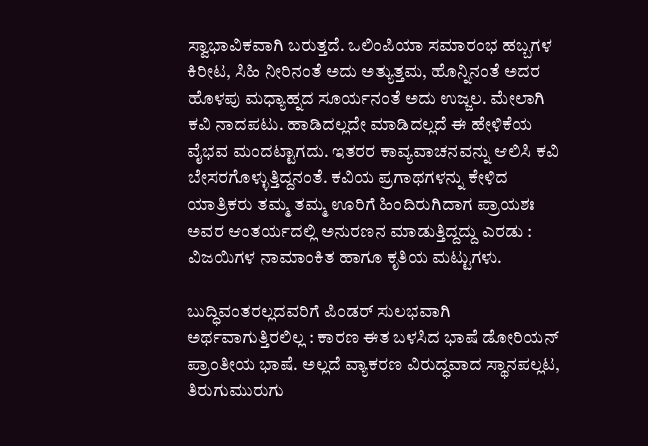ಸ್ವಾಭಾವಿಕವಾಗಿ ಬರುತ್ತದೆ. ಒಲಿಂಪಿಯಾ ಸಮಾರಂಭ ಹಬ್ಬಗಳ ಕಿರೀಟ, ಸಿಹಿ ನೀರಿನಂತೆ ಅದು ಅತ್ಯುತ್ತಮ, ಹೊನ್ನಿನಂತೆ ಅದರ ಹೊಳಪು ಮಧ್ಯಾಹ್ನದ ಸೂರ್ಯನಂತೆ ಅದು ಉಜ್ಜಲ. ಮೇಲಾಗಿ ಕವಿ ನಾದಪಟು. ಹಾಡಿದಲ್ಲದೇ ಮಾಡಿದಲ್ಲದೆ ಈ ಹೇಳಿಕೆಯ ವೈಭವ ಮಂದಟ್ಟಾಗದು. ಇತರರ ಕಾವ್ಯವಾಚನವನ್ನು ಆಲಿಸಿ ಕವಿ ಬೇಸರಗೊಳ್ಳುತ್ತಿದ್ದನಂತೆ. ಕವಿಯ ಪ್ರಗಾಥಗಳನ್ನು ಕೇಳಿದ ಯಾತ್ರಿಕರು ತಮ್ಮ ತಮ್ಮ ಊರಿಗೆ ಹಿಂದಿರುಗಿದಾಗ ಪ್ರಾಯಶಃ ಅವರ ಆಂತರ್ಯದಲ್ಲಿ ಅನುರಣನ ಮಾಡುತ್ತಿದ್ದದ್ದು ಎರಡು : ವಿಜಯಿಗಳ ನಾಮಾಂಕಿತ ಹಾಗೂ ಕೃತಿಯ ಮಟ್ಟುಗಳು.

ಬುದ್ಧಿವಂತರಲ್ಲದವರಿಗೆ ಪಿಂಡರ್ ಸುಲಭವಾಗಿ ಅರ್ಥವಾಗುತ್ತಿರಲಿಲ್ಲ : ಕಾರಣ ಈತ ಬಳಸಿದ ಭಾಷೆ ಡೋರಿಯನ್ ಪ್ರಾಂತೀಯ ಭಾಷೆ. ಅಲ್ಲದೆ ವ್ಯಾಕರಣ ವಿರುದ್ಧವಾದ ಸ್ಥಾನಪಲ್ಲಟ, ತಿರುಗುಮುರುಗು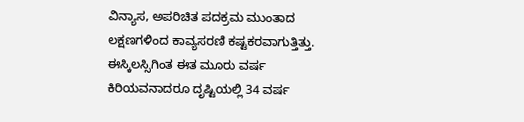ವಿನ್ಯಾಸ, ಅಪರಿಚಿತ ಪದಕ್ರಮ ಮುಂತಾದ ಲಕ್ಷಣಗಳಿಂದ ಕಾವ್ಯಸರಣಿ ಕಷ್ಟಕರವಾಗುತ್ತಿತ್ತು. ಈಸ್ಕಿಲಸ್ಸಿಗಿಂತ ಈತ ಮೂರು ವರ್ಷ ಕಿರಿಯವನಾದರೂ ದೃಷ್ಟಿಯಲ್ಲಿ 34 ವರ್ಷ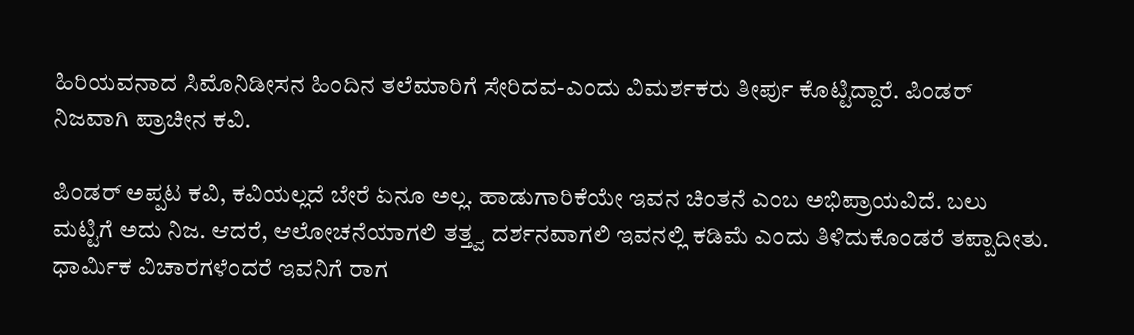ಹಿರಿಯವನಾದ ಸಿಮೊನಿಡೀಸನ ಹಿಂದಿನ ತಲೆಮಾರಿಗೆ ಸೇರಿದವ-ಎಂದು ವಿಮರ್ಶಕರು ತೀರ್ಪು ಕೊಟ್ಟಿದ್ದಾರೆ. ಪಿಂಡರ್ ನಿಜವಾಗಿ ಪ್ರಾಚೀನ ಕವಿ.

ಪಿಂಡರ್ ಅಪ್ಪಟ ಕವಿ, ಕವಿಯಲ್ಲದೆ ಬೇರೆ ಏನೂ ಅಲ್ಲ. ಹಾಡುಗಾರಿಕೆಯೇ ಇವನ ಚಿಂತನೆ ಎಂಬ ಅಭಿಪ್ರಾಯವಿದೆ. ಬಲು ಮಟ್ಟಿಗೆ ಅದು ನಿಜ. ಆದರೆ, ಆಲೋಚನೆಯಾಗಲಿ ತತ್ತ್ವ ದರ್ಶನವಾಗಲಿ ಇವನಲ್ಲಿ ಕಡಿಮೆ ಎಂದು ತಿಳಿದುಕೊಂಡರೆ ತಪ್ಪಾದೀತು. ಧಾರ್ಮಿಕ ವಿಚಾರಗಳೆಂದರೆ ಇವನಿಗೆ ರಾಗ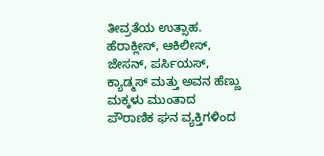ತೀವ್ರತೆಯ ಉತ್ಸಾಹ. ಹೆರಾಕ್ಲೀಸ್, ಆಕಿಲೀಸ್, ಜೇಸನ್, ಪರ್ಸಿಯಸ್, ಕ್ಯಾಡ್ಮಸ್ ಮತ್ತು ಅವನ ಹೆಣ್ಣು ಮಕ್ಕಳು ಮುಂತಾದ ಪೌರಾಣಿಕ ಘನ ವ್ಯಕ್ತಿಗಳಿಂದ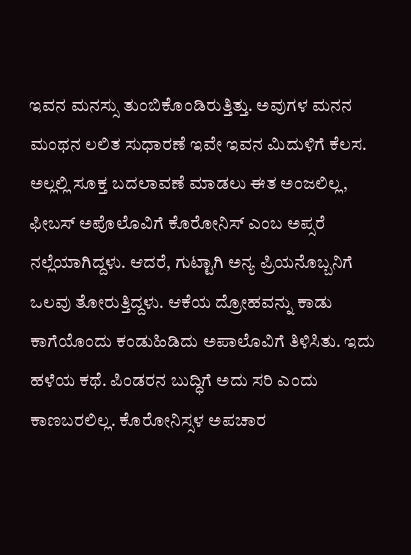ಇವನ ಮನಸ್ಸು ತುಂಬಿಕೊಂಡಿರುತ್ತಿತ್ತು. ಅವುಗಳ ಮನನ ಮಂಥನ ಲಲಿತ ಸುಧಾರಣೆ ಇವೇ ಇವನ ಮಿದುಳಿಗೆ ಕೆಲಸ. ಅಲ್ಲಲ್ಲಿ ಸೂಕ್ತ ಬದಲಾವಣೆ ಮಾಡಲು ಈತ ಅಂಜಲಿಲ್ಲ, ಫೀಬಸ್ ಅಪೊಲೊವಿಗೆ ಕೊರೋನಿಸ್ ಎಂಬ ಅಪ್ಸರೆ ನಲ್ಲೆಯಾಗಿದ್ದಳು. ಆದರೆ, ಗುಟ್ಟಾಗಿ ಅನ್ಯ ಪ್ರಿಯನೊಬ್ಬನಿಗೆ ಒಲವು ತೋರುತ್ತಿದ್ದಳು. ಆಕೆಯ ದ್ರೋಹವನ್ನು ಕಾಡು ಕಾಗೆಯೊಂದು ಕಂಡುಹಿಡಿದು ಅಪಾಲೊವಿಗೆ ತಿಳಿಸಿತು. ಇದು ಹಳೆಯ ಕಥೆ. ಪಿಂಡರನ ಬುದ್ಧಿಗೆ ಅದು ಸರಿ ಎಂದು ಕಾಣಬರಲಿಲ್ಲ. ಕೊರೋನಿಸ್ಸಳ ಅಪಚಾರ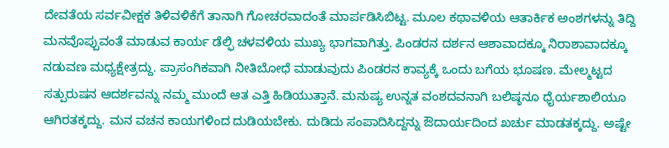ದೇವತೆಯ ಸರ್ವವೀಕ್ಷಕ ತಿಳಿವಳಿಕೆಗೆ ತಾನಾಗಿ ಗೋಚರವಾದಂತೆ ಮಾರ್ಪಡಿಸಿಬಿಟ್ಟ. ಮೂಲ ಕಥಾವಳಿಯ ಆತಾರ್ಕಿಕ ಅಂಶಗಳನ್ನು ತಿದ್ದಿ ಮನವೊಪ್ಪುವಂತೆ ಮಾಡುವ ಕಾರ್ಯ ಡೆಲ್ಫಿ ಚಳವಳಿಯ ಮುಖ್ಯ ಭಾಗವಾಗಿತ್ತು. ಪಿಂಡರನ ದರ್ಶನ ಆಶಾವಾದಕ್ಕೂ ನಿರಾಶಾವಾದಕ್ಕೂ ನಡುವಣ ಮಧ್ಯಕ್ಷೇತ್ರದ್ದು. ಪ್ರಾಸಂಗಿಕವಾಗಿ ನೀತಿಬೋಧೆ ಮಾಡುವುದು ಪಿಂಡರನ ಕಾವ್ಯಕ್ಕೆ ಒಂದು ಬಗೆಯ ಭೂಷಣ. ಮೇಲ್ಮಟ್ಟದ ಸತ್ಪುರುಷನ ಆದರ್ಶವನ್ನು ನಮ್ಮ ಮುಂದೆ ಆತ ಎತ್ತಿ ಹಿಡಿಯುತ್ತಾನೆ. ಮನುಷ್ಯ ಉನ್ನತ ವಂಶದವನಾಗಿ ಬಲಿಷ್ಠನೂ ಧೈರ್ಯಶಾಲಿಯೂ ಆಗಿರತಕ್ಕದ್ದು. ಮನ ವಚನ ಕಾಯಗಳಿಂದ ದುಡಿಯಬೇಕು. ದುಡಿದು ಸಂಪಾದಿಸಿದ್ದನ್ನು ಔದಾರ್ಯದಿಂದ ಖರ್ಚು ಮಾಡತಕ್ಕದ್ದು. ಅಷ್ಟೇ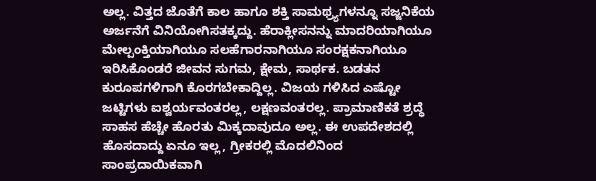ಅಲ್ಲ. ವಿತ್ತದ ಜೊತೆಗೆ ಕಾಲ ಹಾಗೂ ಶಕ್ತಿ ಸಾಮಥ್ರ್ಯಗಳನ್ನೂ ಸಜ್ಜನಿಕೆಯ ಅರ್ಜನೆಗೆ ವಿನಿಯೋಗಿಸತಕ್ಕದ್ದು. ಹೆರಾಕ್ಲೀಸನನ್ನು ಮಾದರಿಯಾಗಿಯೂ ಮೇಲ್ಪಂಕ್ತಿಯಾಗಿಯೂ ಸಲಹೆಗಾರನಾಗಿಯೂ ಸಂರಕ್ಷಕನಾಗಿಯೂ ಇರಿಸಿಕೊಂಡರೆ ಜೀವನ ಸುಗಮ, ಕ್ಷೇಮ, ಸಾರ್ಥಕ. ಬಡತನ ಕುರೂಪಗಳಿಗಾಗಿ ಕೊರಗಬೇಕಾದ್ದಿಲ್ಲ. ವಿಜಯ ಗಳಿಸಿದ ಎಷ್ಟೋ ಜಟ್ಟಿಗಳು ಐಶ್ವರ್ಯವಂತರಲ್ಲ, ಲಕ್ಷಣವಂತರಲ್ಲ. ಪ್ರಾಮಾಣಿಕತೆ ಶ್ರದ್ಧೆ ಸಾಹಸ ಹೆಚ್ಚೇ ಹೊರತು ಮಿಕ್ಕದಾವುದೂ ಅಲ್ಲ. ಈ ಉಪದೇಶದಲ್ಲಿ ಹೊಸದಾದ್ದು ಏನೂ ಇಲ್ಲ, ಗ್ರೀಕರಲ್ಲಿ ಮೊದಲಿನಿಂದ ಸಾಂಪ್ರದಾಯಿಕವಾಗಿ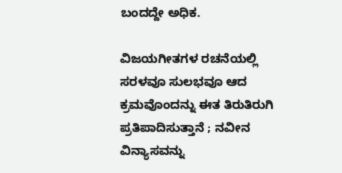ಬಂದದ್ದೇ ಅಧಿಕ.

ವಿಜಯಗೀತಗಳ ರಚನೆಯಲ್ಲಿ ಸರಳವೂ ಸುಲಭವೂ ಆದ ಕ್ರಮವೊಂದನ್ನು ಈತ ತಿರುತಿರುಗಿ ಪ್ರತಿಪಾದಿಸುತ್ತಾನೆ ; ನವೀನ ವಿನ್ಯಾಸವನ್ನು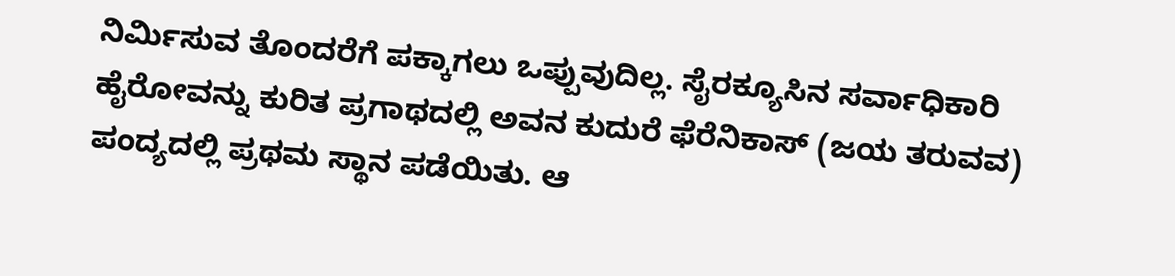ನಿರ್ಮಿಸುವ ತೊಂದರೆಗೆ ಪಕ್ಕಾಗಲು ಒಪ್ಪುವುದಿಲ್ಲ. ಸೈರಕ್ಯೂಸಿನ ಸರ್ವಾಧಿಕಾರಿ ಹೈರೋವನ್ನು ಕುರಿತ ಪ್ರಗಾಥದಲ್ಲಿ ಅವನ ಕುದುರೆ ಫೆರೆನಿಕಾಸ್ (ಜಯ ತರುವವ) ಪಂದ್ಯದಲ್ಲಿ ಪ್ರಥಮ ಸ್ಥಾನ ಪಡೆಯಿತು. ಆ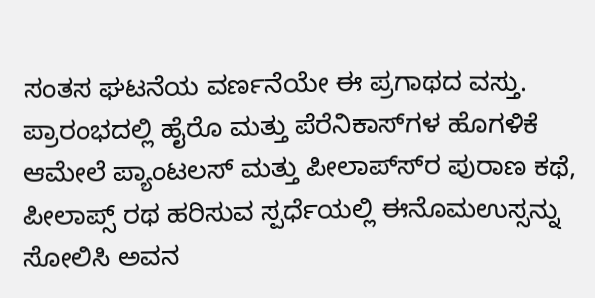ಸಂತಸ ಘಟನೆಯ ವರ್ಣನೆಯೇ ಈ ಪ್ರಗಾಥದ ವಸ್ತು. ಪ್ರಾರಂಭದಲ್ಲಿ ಹೈರೊ ಮತ್ತು ಪೆರೆನಿಕಾಸ್‍ಗಳ ಹೊಗಳಿಕೆ ಆಮೇಲೆ ಪ್ಯಾಂಟಲಸ್ ಮತ್ತು ಪೀಲಾಪ್ಸ್‍ರ ಪುರಾಣ ಕಥೆ, ಪೀಲಾಪ್ಸ್ ರಥ ಹರಿಸುವ ಸ್ಪರ್ಧೆಯಲ್ಲಿ ಈನೊಮಉಸ್ಸನ್ನು ಸೋಲಿಸಿ ಅವನ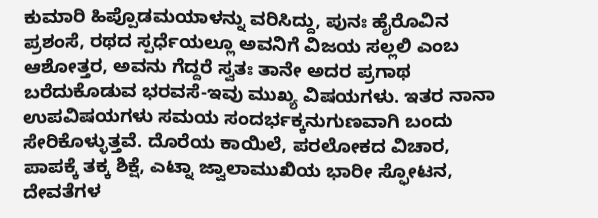ಕುಮಾರಿ ಹಿಪ್ಪೊಡಮಯಾಳನ್ನು ವರಿಸಿದ್ದು, ಪುನಃ ಹೈರೊವಿನ ಪ್ರಶಂಸೆ, ರಥದ ಸ್ಪರ್ಧೆಯಲ್ಲೂ ಅವನಿಗೆ ವಿಜಯ ಸಲ್ಲಲಿ ಎಂಬ ಆಶೋತ್ತರ, ಅವನು ಗೆದ್ದರೆ ಸ್ವತಃ ತಾನೇ ಅದರ ಪ್ರಗಾಥ ಬರೆದುಕೊಡುವ ಭರವಸೆ-ಇವು ಮುಖ್ಯ ವಿಷಯಗಳು. ಇತರ ನಾನಾ ಉಪವಿಷಯಗಳು ಸಮಯ ಸಂದರ್ಭಕ್ಕನುಗುಣವಾಗಿ ಬಂದು ಸೇರಿಕೊಳ್ಳುತ್ತವೆ. ದೊರೆಯ ಕಾಯಿಲೆ, ಪರಲೋಕದ ವಿಚಾರ, ಪಾಪಕ್ಕೆ ತಕ್ಕ ಶಿಕ್ಷೆ, ಎಟ್ನಾ ಜ್ವಾಲಾಮುಖಿಯ ಭಾರೀ ಸ್ಫೋಟನ, ದೇವತೆಗಳ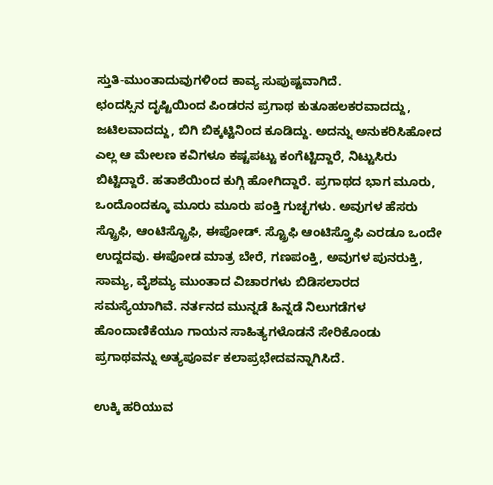ಸ್ತುತಿ-ಮುಂತಾದುವುಗಳಿಂದ ಕಾವ್ಯ ಸುಪುಷ್ಟವಾಗಿದೆ.
ಛಂದಸ್ಸಿನ ದೃಷ್ಟಿಯಿಂದ ಪಿಂಡರನ ಪ್ರಗಾಥ ಕುತೂಹಲಕರವಾದದ್ದು, ಜಟಿಲವಾದದ್ದು, ಬಿಗಿ ಬಿಕ್ಕಟ್ಟಿನಿಂದ ಕೂಡಿದ್ದು. ಅದನ್ನು ಅನುಕರಿಸಿಹೋದ ಎಲ್ಲ ಆ ಮೇಲಣ ಕವಿಗಳೂ ಕಷ್ಟಪಟ್ಟು ಕಂಗೆಟ್ಟಿದ್ದಾರೆ, ನಿಟ್ಟುಸಿರು ಬಿಟ್ಟಿದ್ದಾರೆ. ಹತಾಶೆಯಿಂದ ಕುಗ್ಗಿ ಹೋಗಿದ್ದಾರೆ. ಪ್ರಗಾಥದ ಭಾಗ ಮೂರು, ಒಂದೊಂದಕ್ಕೂ ಮೂರು ಮೂರು ಪಂಕ್ತಿ ಗುಚ್ಛಗಳು. ಅವುಗಳ ಹೆಸರು ಸ್ಟ್ರೊಫಿ, ಆಂಟಿಸ್ಟ್ರೊಫಿ, ಈಪೋಡ್. ಸ್ಟ್ರೊಫಿ ಆಂಟಿಸ್ತ್ರೊಫಿ ಎರಡೂ ಒಂದೇ ಉದ್ದದವು. ಈಪೋಡ ಮಾತ್ರ ಬೇರೆ, ಗಣಪಂಕ್ತಿ, ಅವುಗಳ ಪುನರುಕ್ತಿ, ಸಾಮ್ಯ, ವೈಶಮ್ಯ ಮುಂತಾದ ವಿಚಾರಗಳು ಬಿಡಿಸಲಾರದ ಸಮಸ್ಯೆಯಾಗಿವೆ. ನರ್ತನದ ಮುನ್ನಡೆ ಹಿನ್ನಡೆ ನಿಲುಗಡೆಗಳ ಹೊಂದಾಣಿಕೆಯೂ ಗಾಯನ ಸಾಹಿತ್ಯಗಳೊಡನೆ ಸೇರಿಕೊಂಡು ಪ್ರಗಾಥವನ್ನು ಅತ್ಯಪೂರ್ವ ಕಲಾಪ್ರಭೇದವನ್ನಾಗಿಸಿದೆ.

ಉಕ್ಕಿ ಹರಿಯುವ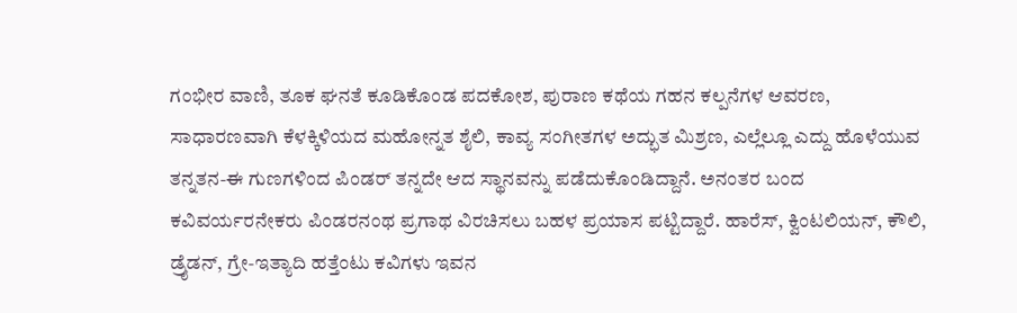ಗಂಭೀರ ವಾಣಿ, ತೂಕ ಘನತೆ ಕೂಡಿಕೊಂಡ ಪದಕೋಶ, ಪುರಾಣ ಕಥೆಯ ಗಹನ ಕಲ್ಪನೆಗಳ ಆವರಣ, ಸಾಧಾರಣವಾಗಿ ಕೆಳಕ್ಕಿಳಿಯದ ಮಹೋನ್ನತ ಶೈಲಿ, ಕಾವ್ಯ ಸಂಗೀತಗಳ ಅದ್ಭುತ ಮಿಶ್ರಣ, ಎಲ್ಲೆಲ್ಲೂ ಎದ್ದು ಹೊಳೆಯುವ ತನ್ನತನ-ಈ ಗುಣಗಳಿಂದ ಪಿಂಡರ್ ತನ್ನದೇ ಆದ ಸ್ಥಾನವನ್ನು ಪಡೆದುಕೊಂಡಿದ್ದಾನೆ. ಅನಂತರ ಬಂದ ಕವಿವರ್ಯರನೇಕರು ಪಿಂಡರನಂಥ ಪ್ರಗಾಥ ವಿರಚಿಸಲು ಬಹಳ ಪ್ರಯಾಸ ಪಟ್ಟಿದ್ದಾರೆ. ಹಾರೆಸ್, ಕ್ವಿಂಟಲಿಯನ್, ಕೌಲಿ, ಡ್ರೈಡನ್, ಗ್ರೇ-ಇತ್ಯಾದಿ ಹತ್ತೆಂಟು ಕವಿಗಳು ಇವನ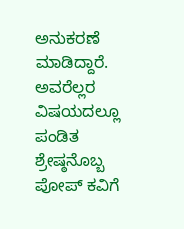ಅನುಕರಣೆ ಮಾಡಿದ್ದಾರೆ. ಅವರೆಲ್ಲರ ವಿಷಯದಲ್ಲೂ ಪಂಡಿತ ಶ್ರೇಷ್ಠನೊಬ್ಬ ಪೋಪ್ ಕವಿಗೆ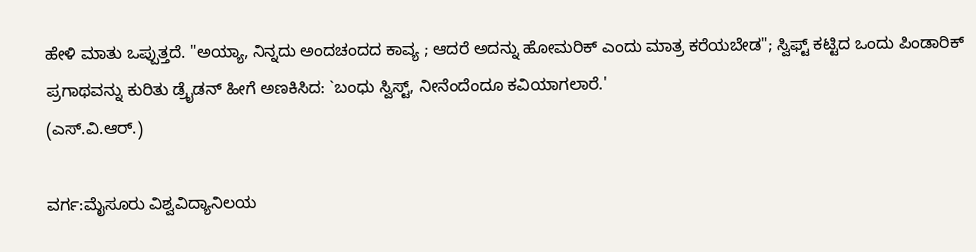ಹೇಳಿ ಮಾತು ಒಪ್ಪುತ್ತದೆ. "ಅಯ್ಯಾ, ನಿನ್ನದು ಅಂದಚಂದದ ಕಾವ್ಯ ; ಆದರೆ ಅದನ್ನು ಹೋಮರಿಕ್ ಎಂದು ಮಾತ್ರ ಕರೆಯಬೇಡ"; ಸ್ವಿಫ್ಟ್ ಕಟ್ಟಿದ ಒಂದು ಪಿಂಡಾರಿಕ್ ಪ್ರಗಾಥವನ್ನು ಕುರಿತು ಡ್ರೈಡನ್ ಹೀಗೆ ಅಣಕಿಸಿದ: `ಬಂಧು ಸ್ವಿಸ್ಟ್, ನೀನೆಂದೆಂದೂ ಕವಿಯಾಗಲಾರೆ.'
(ಎಸ್.ವಿ.ಆರ್.)

ವರ್ಗ:ಮೈಸೂರು ವಿಶ್ವವಿದ್ಯಾನಿಲಯ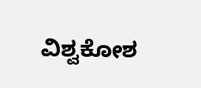ವಿಶ್ವಕೋಶ